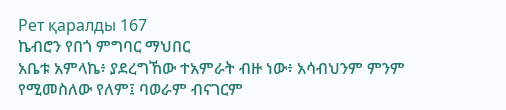Рет қаралды 167
ኬብሮን የበጎ ምግባር ማህበር
አቤቱ አምላኬ፥ ያደረግኸው ተአምራት ብዙ ነው፥ አሳብህንም ምንም የሚመስለው የለም፤ ባወራም ብናገርም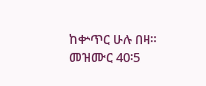ከቍጥር ሁሉ በዛ። መዝሙር 40፡5